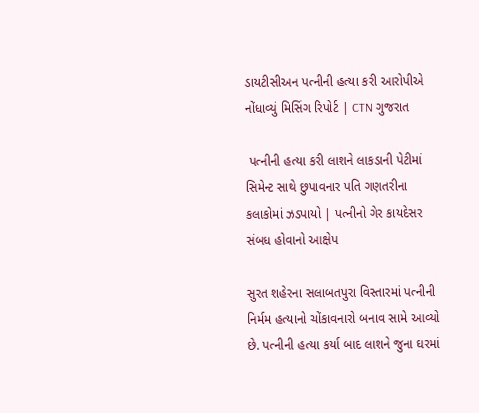ડાયટીસીઅન પત્નીની હત્યા કરી આરોપીએ નોંધાવ્યું મિસિંગ રિપોર્ટ | CTN ગુજરાત

 પત્નીની હત્યા કરી લાશને લાકડાની પેટીમાં સિમેન્ટ સાથે છુપાવનાર પતિ ગણતરીના કલાકોમાં ઝડપાયો | પત્નીનો ગેર કાયદેસર સંબધ હોવાનો આક્ષેપ

સુરત શહેરના સલાબતપુરા વિસ્તારમાં પત્નીની નિર્મમ હત્યાનો ચોંકાવનારો બનાવ સામે આવ્યો છે. પત્નીની હત્યા કર્યા બાદ લાશને જુના ઘરમાં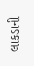લાકડાની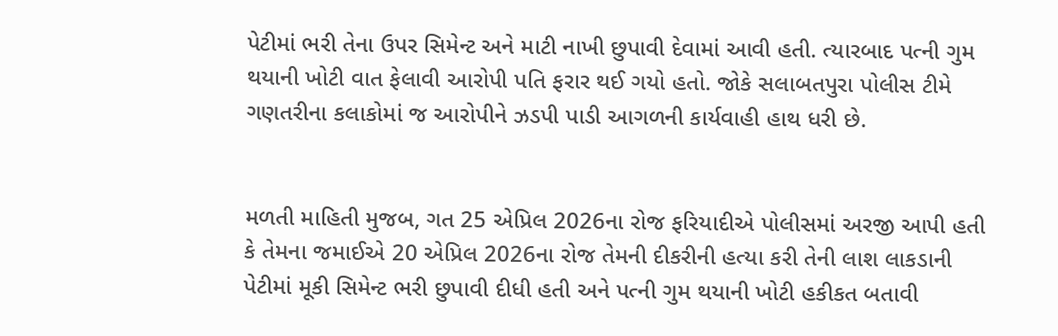પેટીમાં ભરી તેના ઉપર સિમેન્ટ અને માટી નાખી છુપાવી દેવામાં આવી હતી. ત્યારબાદ પત્ની ગુમ થયાની ખોટી વાત ફેલાવી આરોપી પતિ ફરાર થઈ ગયો હતો. જોકે સલાબતપુરા પોલીસ ટીમે ગણતરીના કલાકોમાં જ આરોપીને ઝડપી પાડી આગળની કાર્યવાહી હાથ ધરી છે.


મળતી માહિતી મુજબ, ગત 25 એપ્રિલ 2026ના રોજ ફરિયાદીએ પોલીસમાં અરજી આપી હતી કે તેમના જમાઈએ 20 એપ્રિલ 2026ના રોજ તેમની દીકરીની હત્યા કરી તેની લાશ લાકડાની પેટીમાં મૂકી સિમેન્ટ ભરી છુપાવી દીધી હતી અને પત્ની ગુમ થયાની ખોટી હકીકત બતાવી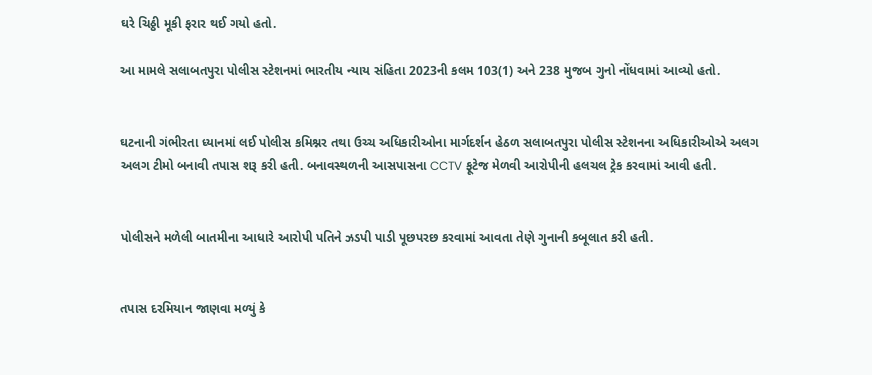ઘરે ચિઠ્ઠી મૂકી ફરાર થઈ ગયો હતો.

આ મામલે સલાબતપુરા પોલીસ સ્ટેશનમાં ભારતીય ન્યાય સંહિતા 2023ની કલમ 103(1) અને 238 મુજબ ગુનો નોંધવામાં આવ્યો હતો.


ઘટનાની ગંભીરતા ધ્યાનમાં લઈ પોલીસ કમિશ્નર તથા ઉચ્ચ અધિકારીઓના માર્ગદર્શન હેઠળ સલાબતપુરા પોલીસ સ્ટેશનના અધિકારીઓએ અલગ અલગ ટીમો બનાવી તપાસ શરૂ કરી હતી. બનાવસ્થળની આસપાસના CCTV ફૂટેજ મેળવી આરોપીની હલચલ ટ્રેક કરવામાં આવી હતી.


પોલીસને મળેલી બાતમીના આધારે આરોપી પતિને ઝડપી પાડી પૂછપરછ કરવામાં આવતા તેણે ગુનાની કબૂલાત કરી હતી.


તપાસ દરમિયાન જાણવા મળ્યું કે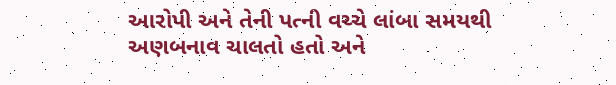આરોપી અને તેની પત્ની વચ્ચે લાંબા સમયથી અણબનાવ ચાલતો હતો અને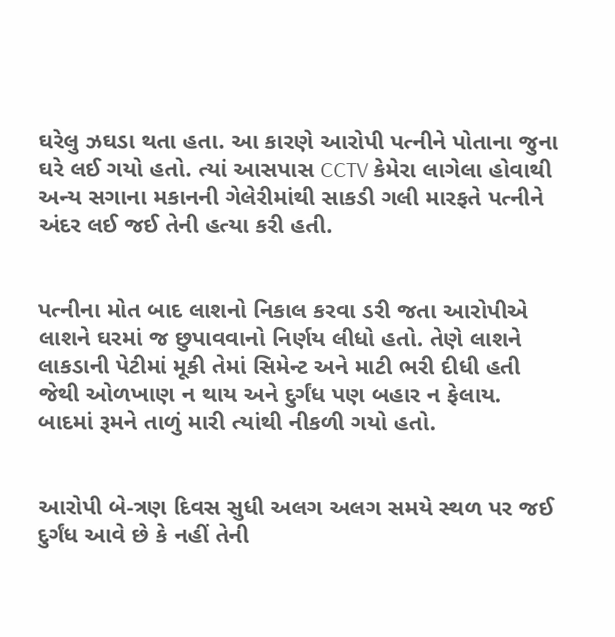ઘરેલુ ઝઘડા થતા હતા. આ કારણે આરોપી પત્નીને પોતાના જુના ઘરે લઈ ગયો હતો. ત્યાં આસપાસ CCTV કેમેરા લાગેલા હોવાથી અન્ય સગાના મકાનની ગેલેરીમાંથી સાકડી ગલી મારફતે પત્નીને અંદર લઈ જઈ તેની હત્યા કરી હતી.


પત્નીના મોત બાદ લાશનો નિકાલ કરવા ડરી જતા આરોપીએ લાશને ઘરમાં જ છુપાવવાનો નિર્ણય લીધો હતો. તેણે લાશને લાકડાની પેટીમાં મૂકી તેમાં સિમેન્ટ અને માટી ભરી દીધી હતી જેથી ઓળખાણ ન થાય અને દુર્ગંધ પણ બહાર ન ફેલાય. બાદમાં રૂમને તાળું મારી ત્યાંથી નીકળી ગયો હતો.


આરોપી બે-ત્રણ દિવસ સુધી અલગ અલગ સમયે સ્થળ પર જઈ દુર્ગંધ આવે છે કે નહીં તેની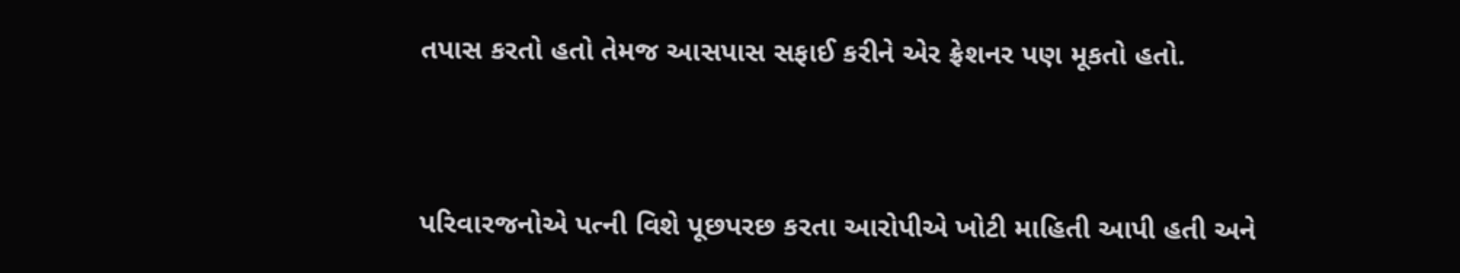તપાસ કરતો હતો તેમજ આસપાસ સફાઈ કરીને એર ફ્રેશનર પણ મૂકતો હતો.


પરિવારજનોએ પત્ની વિશે પૂછપરછ કરતા આરોપીએ ખોટી માહિતી આપી હતી અને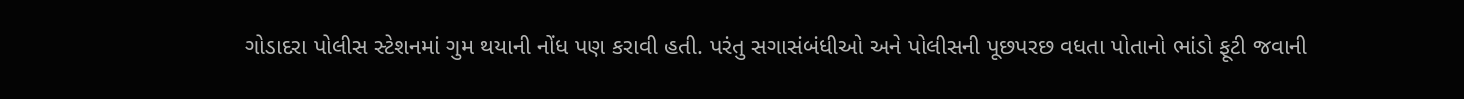ગોડાદરા પોલીસ સ્ટેશનમાં ગુમ થયાની નોંધ પણ કરાવી હતી. પરંતુ સગાસંબંધીઓ અને પોલીસની પૂછપરછ વધતા પોતાનો ભાંડો ફૂટી જવાની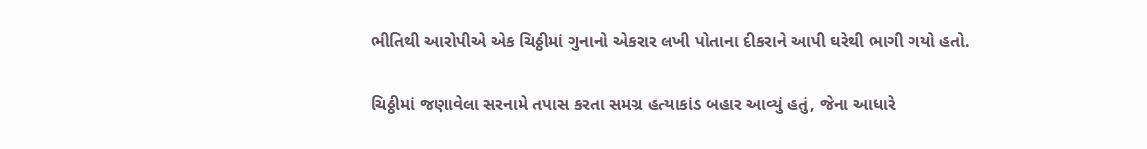ભીતિથી આરોપીએ એક ચિઠ્ઠીમાં ગુનાનો એકરાર લખી પોતાના દીકરાને આપી ઘરેથી ભાગી ગયો હતો.


ચિઠ્ઠીમાં જણાવેલા સરનામે તપાસ કરતા સમગ્ર હત્યાકાંડ બહાર આવ્યું હતું, જેના આધારે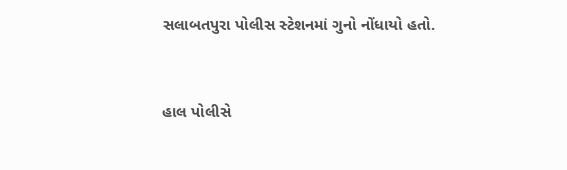સલાબતપુરા પોલીસ સ્ટેશનમાં ગુનો નોંધાયો હતો.


હાલ પોલીસે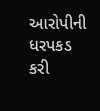આરોપીની ધરપકડ કરી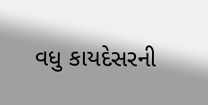વધુ કાયદેસરની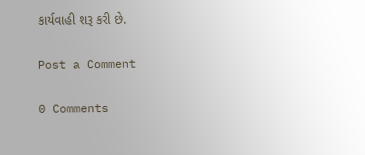કાર્યવાહી શરૂ કરી છે.

Post a Comment

0 Comments